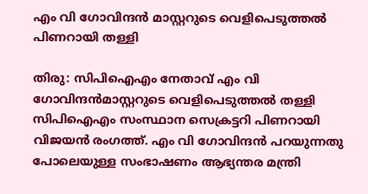എം വി ഗോവിന്ദന്‍ മാസ്റ്ററുടെ വെളിപെടുത്തല്‍ പിണറായി തള്ളി

തിരു: സിപിഐഎം നേതാവ് എം വി ഗോവിന്ദന്‍മാസ്റ്ററുടെ വെളിപെടുത്തല്‍ തള്ളി സിപിഐഎം സംസ്ഥാന സെക്രട്ടറി പിണറായി വിജയന്‍ രംഗത്ത്. എം വി ഗോവിന്ദന്‍ പറയുന്നതു പോലെയുള്ള സംഭാഷണം ആഭ്യന്തര മന്ത്രി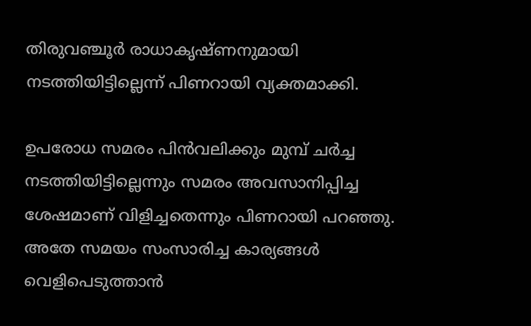തിരുവഞ്ചൂര്‍ രാധാകൃഷ്ണനുമായി നടത്തിയിട്ടില്ലെന്ന് പിണറായി വ്യക്തമാക്കി.

ഉപരോധ സമരം പിന്‍വലിക്കും മുമ്പ് ചര്‍ച്ച നടത്തിയിട്ടില്ലെന്നും സമരം അവസാനിപ്പിച്ച ശേഷമാണ് വിളിച്ചതെന്നും പിണറായി പറഞ്ഞു. അതേ സമയം സംസാരിച്ച കാര്യങ്ങള്‍ വെളിപെടുത്താന്‍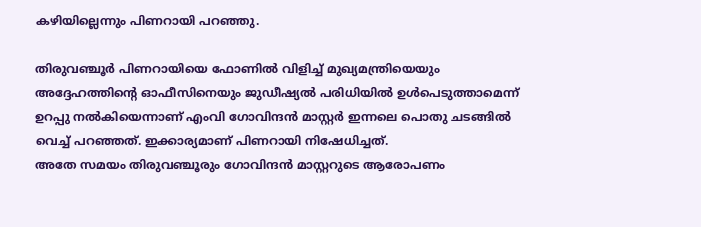കഴിയില്ലെന്നും പിണറായി പറഞ്ഞു.

തിരുവഞ്ചൂര്‍ പിണറായിയെ ഫോണില്‍ വിളിച്ച് മുഖ്യമന്ത്രിയെയും അദ്ദേഹത്തിന്റെ ഓഫീസിനെയും ജുഡീഷ്യല്‍ പരിധിയില്‍ ഉള്‍പെടുത്താമെന്ന് ഉറപ്പു നല്‍കിയെന്നാണ് എംവി ഗോവിന്ദന്‍ മാസ്റ്റര്‍ ഇന്നലെ പൊതു ചടങ്ങില്‍ വെച്ച് പറഞ്ഞത്. ഇക്കാര്യമാണ് പിണറായി നിഷേധിച്ചത്.
അതേ സമയം തിരുവഞ്ചൂരും ഗോവിന്ദന്‍ മാസ്റ്ററുടെ ആരോപണം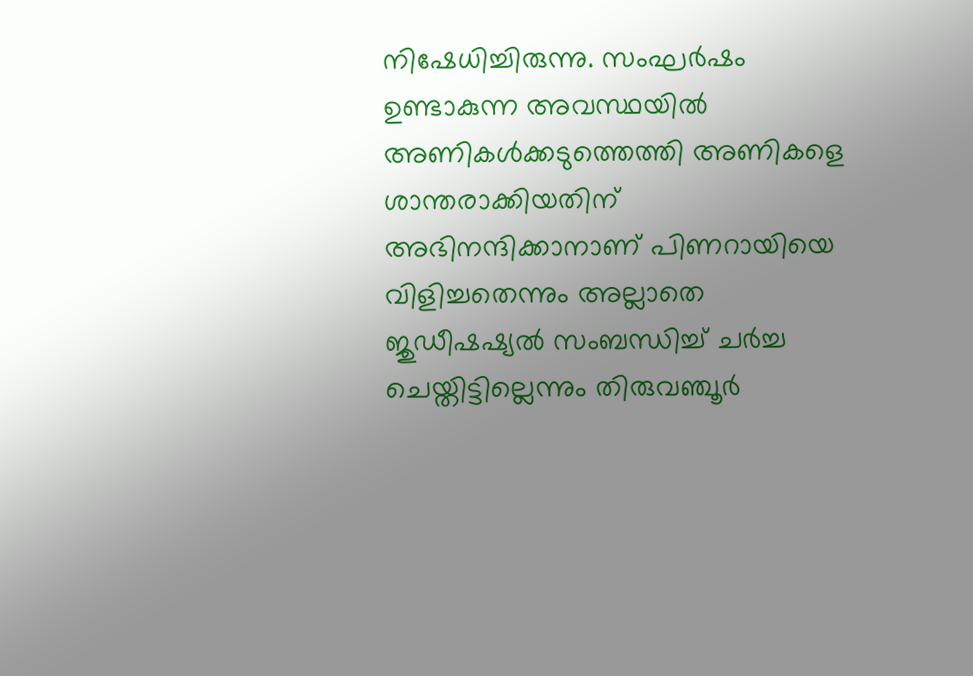നിഷേധിച്ചിരുന്നു. സംഘര്‍ഷം ഉണ്ടാകുന്ന അവസ്ഥയില്‍ അണികള്‍ക്കടുത്തെത്തി അണികളെ ശാന്തരാക്കിയതിന് അഭിനന്ദിക്കാനാണ് പിണറായിയെ വിളിച്ചതെന്നും അല്ലാതെ ജുഡീഷഷ്യല്‍ സംബന്ധിച്ച് ചര്‍ച്ച ചെയ്തിട്ടില്ലെന്നും തിരുവഞ്ചൂര്‍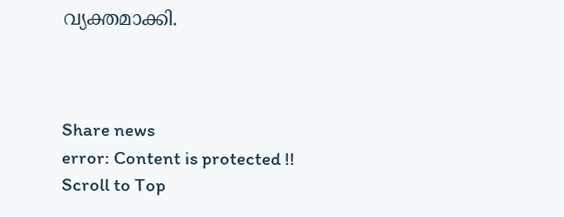വ്യക്തമാക്കി.



Share news
error: Content is protected !!
Scroll to Top